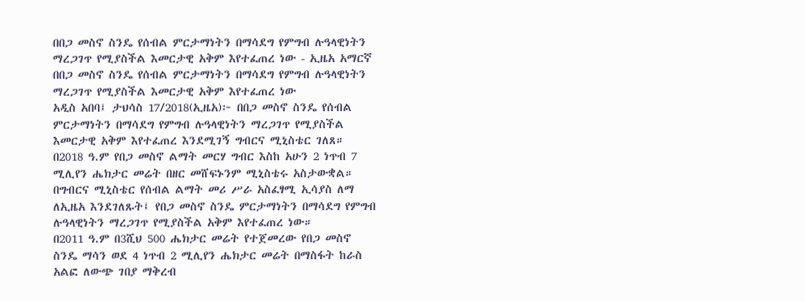በበጋ መስኖ ስንዴ የሰብል ምርታማነትን በማሳደግ የምግብ ሉዓላዊነትን ማረጋገጥ የሚያስችል እመርታዊ አቅም እየተፈጠረ ነው - ኢዜአ አማርኛ
በበጋ መስኖ ስንዴ የሰብል ምርታማነትን በማሳደግ የምግብ ሉዓላዊነትን ማረጋገጥ የሚያስችል እመርታዊ አቅም እየተፈጠረ ነው
አዲስ አበባ፤ ታህሳስ 17/2018(ኢዜአ)፦ በበጋ መስኖ ስንዴ የሰብል ምርታማነትን በማሳደግ የምግብ ሉዓላዊነትን ማረጋገጥ የሚያስችል እመርታዊ አቅም እየተፈጠረ እንደሚገኝ ግብርና ሚኒስቴር ገለጸ።
በ2018 ዓ.ም የበጋ መስኖ ልማት መርሃ ግብር እስከ አሁን 2 ነጥብ 7 ሚሊየን ሔክታር መሬት በዘር መሸፍኑንም ሚኒስቴሩ አስታውቋል።
በግብርና ሚኒስቴር የሰብል ልማት መሪ ሥራ አስፈፃሚ ኢሳያስ ለማ ለኢዜአ እንደገለጹት፤ የበጋ መስኖ ስንዴ ምርታማነትን በማሳደግ የምግብ ሉዓላዊነትን ማረጋገጥ የሚያስችል አቅም እየተፈጠረ ነው።
በ2011 ዓ.ም በ3ሺህ 500 ሔክታር መሬት የተጀመረው የበጋ መስኖ ስንዴ ማሳን ወደ 4 ነጥብ 2 ሚሊየን ሔክታር መሬት በማስፋት ከራስ አልፎ ለውጭ ገበያ ማቅረብ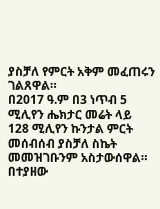ያስቻለ የምርት አቅም መፈጠሩን ገልጸዋል።
በ2017 ዓ.ም በ3 ነጥብ 5 ሚሊየን ሔክታር መሬት ላይ 128 ሚሊየን ኩንታል ምርት መሰብሰብ ያስቻለ ስኬት መመዝገቡንም አስታውሰዋል።
በተያዘው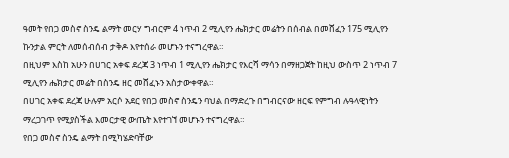ዓመት የበጋ መስኖ ስንዴ ልማት መርሃ ግብርም 4 ነጥብ 2 ሚሊየን ሔክታር መሬትን በሰብል በመሸፈን 175 ሚሊየን ኩንታል ምርት ለመሰብሰብ ታቅዶ እየተሰራ መሆኑን ተናግረዋል።
በዚህም እስከ አሁን በሀገር አቀፍ ደረጃ 3 ነጥብ 1 ሚሊየን ሔክታር የእርሻ ማሳን በማዘጋጀት ከዚህ ውስጥ 2 ነጥብ 7 ሚሊየን ሔክታር መሬት በስንዴ ዘር መሸፈኑን አስታውቀዋል።
በሀገር አቀፍ ደረጃ ሁሉም አርሶ አደር የበጋ መስኖ ስንዴን ባህል በማድረጉ በግብርናው ዘርፍ የምግብ ሉዓላዊነትን ማረጋገጥ የሚያስችል እመርታዊ ውጤት እየተገኘ መሆኑን ተናግረዋል።
የበጋ መስኖ ስንዴ ልማት በሚካሄድባቸው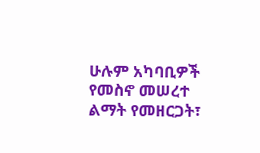ሁሉም አካባቢዎች የመስኖ መሠረተ ልማት የመዘርጋት፣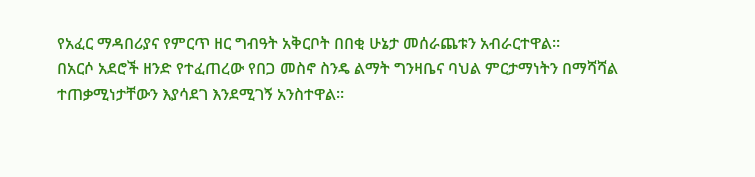የአፈር ማዳበሪያና የምርጥ ዘር ግብዓት አቅርቦት በበቂ ሁኔታ መሰራጨቱን አብራርተዋል።
በአርሶ አደሮች ዘንድ የተፈጠረው የበጋ መስኖ ስንዴ ልማት ግንዛቤና ባህል ምርታማነትን በማሻሻል ተጠቃሚነታቸውን እያሳደገ እንደሚገኝ አንስተዋል።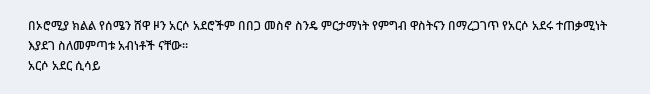በኦሮሚያ ክልል የሰሜን ሸዋ ዞን አርሶ አደሮችም በበጋ መስኖ ስንዴ ምርታማነት የምግብ ዋስትናን በማረጋገጥ የአርሶ አደሩ ተጠቃሚነት እያደገ ስለመምጣቱ አብነቶች ናቸው።
አርሶ አደር ሲሳይ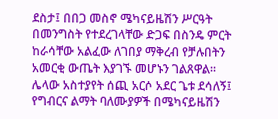ደስታ፤ በበጋ መስኖ ሜካናይዜሽን ሥርዓት በመንግስት የተደረገላቸው ድጋፍ በስንዴ ምርት ከራሳቸው አልፈው ለገበያ ማቅረብ የቻሉበትን አመርቂ ውጤት እያገኙ መሆኑን ገልጸዋል።
ሌላው አስተያየት ሰጪ አርሶ አደር ጌቱ ደሳለኝ፤ የግብርና ልማት ባለሙያዎች በሜካናይዜሽን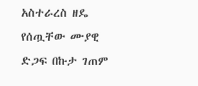አስተራረስ ዘዴ የሰጧቸው ሙያዊ ድጋፍ በኩታ ገጠም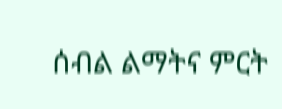ሰብል ልማትና ምርት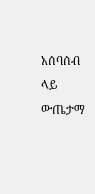አሰባሰብ ላይ ውጤታማ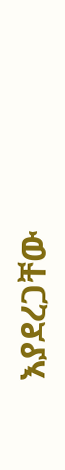እያደረጋቸው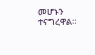መሆኑን ተናግረዋል።